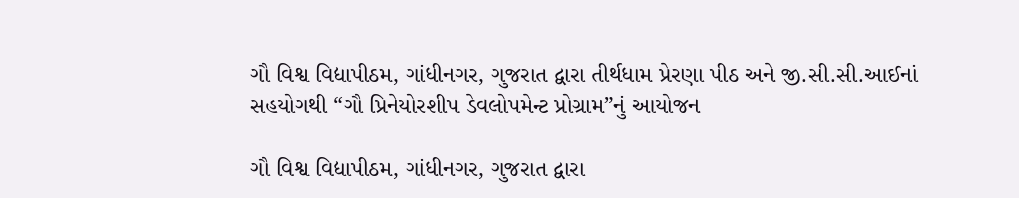ગૌ વિશ્વ વિદ્યાપીઠમ, ગાંધીનગર, ગુજરાત દ્વારા તીર્થધામ પ્રેરણા પીઠ અને જી.સી.સી.આઈનાં સહયોગથી “ગૌ પ્રિનેયોરશીપ ડેવલોપમેન્ટ પ્રોગ્રામ”નું આયોજન

ગૌ વિશ્વ વિદ્યાપીઠમ, ગાંધીનગર, ગુજરાત દ્વારા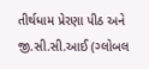તીર્થધામ પ્રેરણા પીઠ અને જી.સી.સી.આઈ (ગ્લોબલ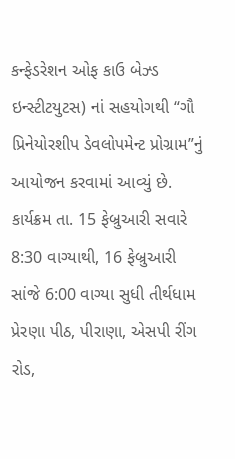કન્ફેડરેશન ઓફ કાઉ બેઝ્ડ ઇન્સ્ટીટયુટસ) નાં સહયોગથી “ગૌ પ્રિનેયોરશીપ ડેવલોપમેન્ટ પ્રોગ્રામ”નું આયોજન કરવામાં આવ્યું છે. કાર્યક્રમ તા. 15 ફેબ્રુઆરી સવારે 8:30 વાગ્યાથી, 16 ફેબ્રુઆરી સાંજે 6:00 વાગ્યા સુધી તીર્થધામ પ્રેરણા પીઠ, પીરાણા, એસપી રીંગ રોડ,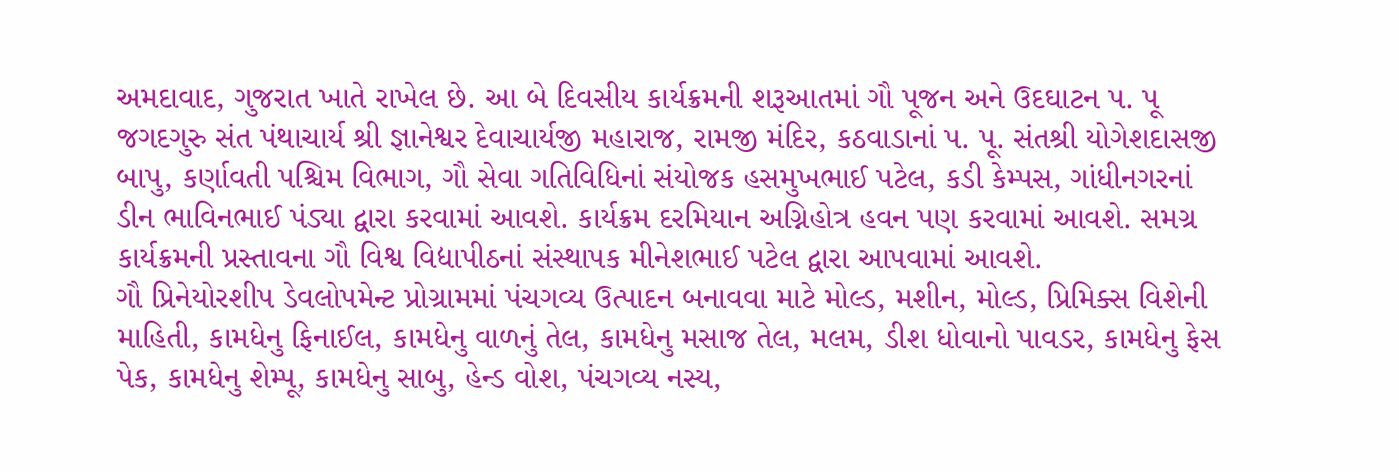અમદાવાદ, ગુજરાત ખાતે રાખેલ છે. આ બે દિવસીય કાર્યક્રમની શરૂઆતમાં ગૌ પૂજન અને ઉદઘાટન પ. પૂ જગદગુરુ સંત પંથાચાર્ય શ્રી જ્ઞાનેશ્વર દેવાચાર્યજી મહારાજ, રામજી મંદિર, કઠવાડાનાં પ. પૂ. સંતશ્રી યોગેશદાસજી બાપુ, કર્ણાવતી પશ્ચિમ વિભાગ, ગૌ સેવા ગતિવિધિનાં સંયોજક હસમુખભાઈ પટેલ, કડી કેમ્પસ, ગાંધીનગરનાં ડીન ભાવિનભાઈ પંડ્યા દ્વારા કરવામાં આવશે. કાર્યક્રમ દરમિયાન અગ્નિહોત્ર હવન પણ કરવામાં આવશે. સમગ્ર કાર્યક્રમની પ્રસ્તાવના ગૌ વિશ્વ વિદ્યાપીઠનાં સંસ્થાપક મીનેશભાઈ પટેલ દ્વારા આપવામાં આવશે.
ગૌ પ્રિનેયોરશીપ ડેવલોપમેન્ટ પ્રોગ્રામમાં પંચગવ્ય ઉત્પાદન બનાવવા માટે મોલ્ડ, મશીન, મોલ્ડ, પ્રિમિક્સ વિશેની માહિતી, કામધેનુ ફિનાઈલ, કામધેનુ વાળનું તેલ, કામધેનુ મસાજ તેલ, મલમ, ડીશ ધોવાનો પાવડર, કામધેનુ ફેસ પેક, કામધેનુ શેમ્પૂ, કામધેનુ સાબુ, હેન્ડ વોશ, પંચગવ્ય નસ્ય,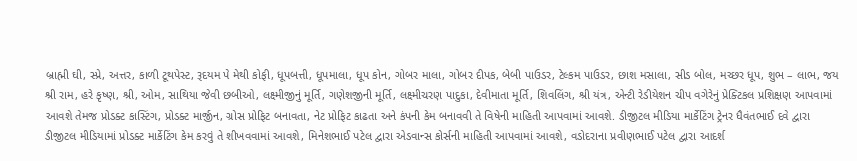બ્રાહ્મી ઘી, સ્પ્રે, અત્તર, કાળી ટૂથપેસ્ટ, રૂદયમ પે મેથી કોફી, ધૂપબત્તી, ધૂપમાલા, ધૂપ કોન, ગોબર માલા, ગોબર દીપક, બેબી પાઉડર, ટેલ્કમ પાઉડર, છાશ મસાલા, સીડ બોલ, મચ્છર ધૂપ, શુભ – લાભ, જય શ્રી રામ, હરે કૃષ્ણ, શ્રી, ઓમ, સાથિયા જેવી છબીઓ, લક્ષ્મીજીનું મૂર્તિ, ગણેશજીની મૂર્તિ, લક્ષ્મીચરણ પાદુકા, દેવીમાતા મૂર્તિ, શિવલિંગ, શ્રી યંત્ર, એન્ટી રેડીયેશન ચીપ વગેરેનું પ્રેક્ટિકલ પ્રશિક્ષણ આપવામાં આવશે તેમજ પ્રોડક્ટ કાસ્ટિંગ, પ્રોડક્ટ માર્જીન, ગ્રોસ પ્રોફિટ બનાવતા, નેટ પ્રોફિટ કાઢતા અને કંપની કેમ બનાવવી તે વિષેની માહિતી આપવામાં આવશે. ડીજીટલ મીડિયા માર્કેટિંગ ટ્રેનર ધૈવંતભાઈ દવે દ્વારા ડીજીટલ મીડિયામાં પ્રોડક્ટ માર્કેટિંગ કેમ કરવું તે શીખવવામાં આવશે, મિનેશભાઈ પટેલ દ્વારા એડવાન્સ કોર્સની માહિતી આપવામાં આવશે, વડોદરાના પ્રવીણભાઈ પટેલ દ્વારા આદર્શ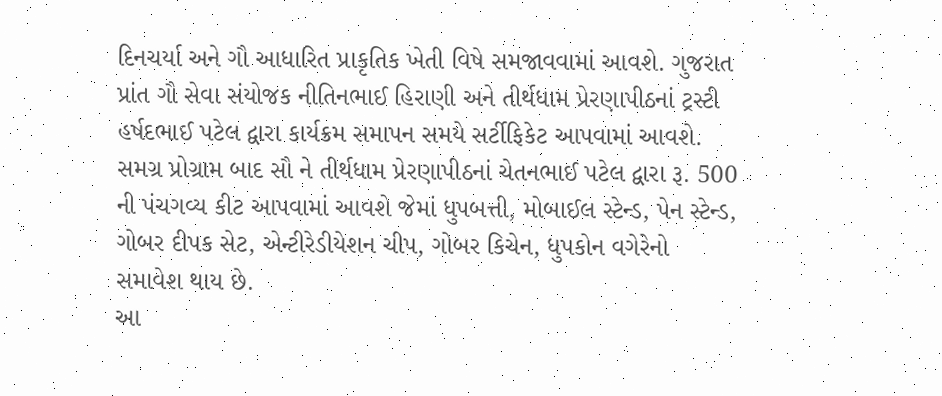દિનચર્યા અને ગૌ આધારિત પ્રાકૃતિક ખેતી વિષે સમજાવવામાં આવશે. ગુજરાત પ્રાંત ગૌ સેવા સંયોજક નીતિનભાઈ હિરાણી અને તીર્થધામ પ્રેરણાપીઠનાં ટ્રસ્ટી હર્ષદભાઈ પટેલ દ્વારા કાર્યક્રમ સમાપન સમયે સર્ટીફિકેટ આપવામાં આવશે. સમગ્ર પ્રોગ્રામ બાદ સૌ ને તીર્થધામ પ્રેરણાપીઠનાં ચેતનભાઈ પટેલ દ્વારા રૂ. 500 ની પંચગવ્ય કીટ આપવામાં આવશે જેમાં ધુપબત્તી, મોબાઈલ સ્ટેન્ડ, પેન સ્ટેન્ડ, ગોબર દીપક સેટ, એન્ટીરેડીયેશન ચીપ, ગોબર કિચેન, ધુપકોન વગેરેનો સમાવેશ થાય છે.
આ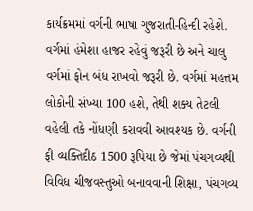કાર્યક્રમમાં વર્ગની ભાષા ગુજરાતી-હિન્દી રહેશે. વર્ગમાં હંમેશા હાજર રહેવું જરૂરી છે અને ચાલુ વર્ગમાં ફોન બંધ રાખવો જરૂરી છે. વર્ગમાં મહત્તમ લોકોની સંખ્યા 100 હશે, તેથી શક્ય તેટલી વહેલી તકે નોંધણી કરાવવી આવશ્યક છે. વર્ગની ફી વ્યક્તિદીઠ 1500 રૂપિયા છે જેમાં પંચગવ્યથી વિવિધ ચીજવસ્તુઓ બનાવવાની શિક્ષા, પંચગવ્ય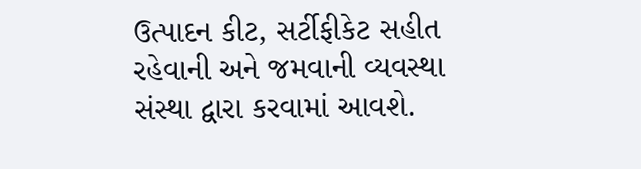ઉત્પાદન કીટ, સર્ટીફીકેટ સહીત રહેવાની અને જમવાની વ્યવસ્થા સંસ્થા દ્વારા કરવામાં આવશે.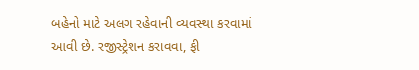બહેનો માટે અલગ રહેવાની વ્યવસ્થા કરવામાં આવી છે. રજીસ્ટ્રેશન કરાવવા, ફી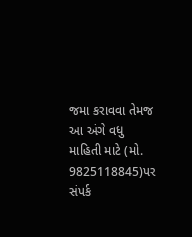જમા કરાવવા તેમજ આ અંગે વધુ માહિતી માટે (મો. 9825118845)પર સંપર્ક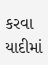કરવા યાદીમાં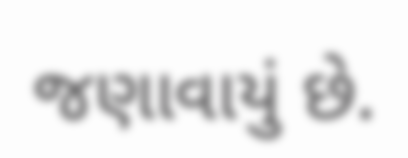જણાવાયું છે.